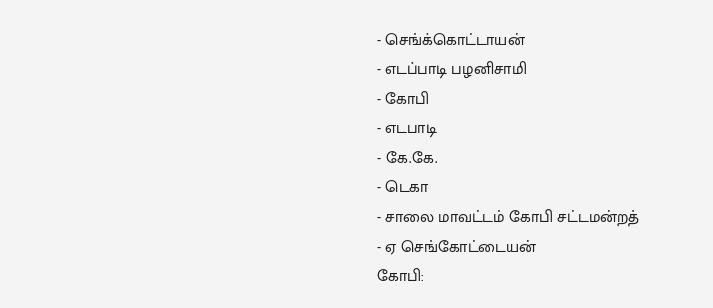- செங்க்கொட்டாயன்
- எடப்பாடி பழனிசாமி
- கோபி
- எடபாடி
- கே.கே.
- டெகா
- சாலை மாவட்டம் கோபி சட்டமன்றத்
- ஏ செங்கோட்டையன்
கோபி: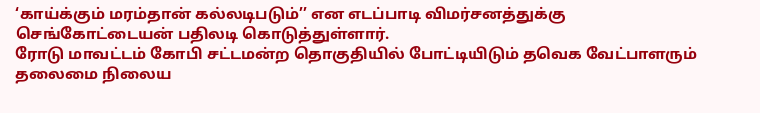‘காய்க்கும் மரம்தான் கல்லடிபடும்’’ என எடப்பாடி விமர்சனத்துக்கு செங்கோட்டையன் பதிலடி கொடுத்துள்ளார்.
ரோடு மாவட்டம் கோபி சட்டமன்ற தொகுதியில் போட்டியிடும் தவெக வேட்பாளரும் தலைமை நிலைய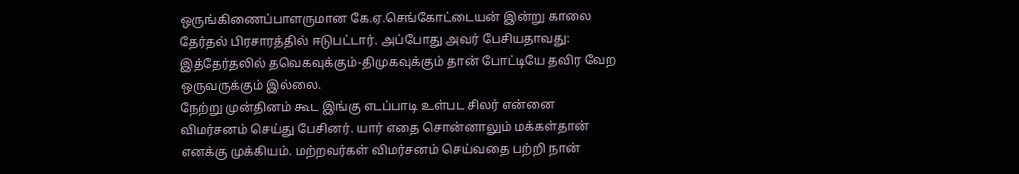ஒருங்கிணைப்பாளருமான கே.ஏ.செங்கோட்டையன் இன்று காலை தேர்தல் பிரசாரத்தில் ஈடுபட்டார். அப்போது அவர் பேசியதாவது: இத்தேர்தலில் தவெகவுக்கும்-திமுகவுக்கும் தான் போட்டியே தவிர வேற ஒருவருக்கும் இல்லை.
நேற்று முன்தினம் கூட இங்கு எடப்பாடி உள்பட சிலர் என்னை விமர்சனம் செய்து பேசினர். யார் எதை சொன்னாலும் மக்கள்தான் எனக்கு முக்கியம். மற்றவர்கள் விமர்சனம் செய்வதை பற்றி நான்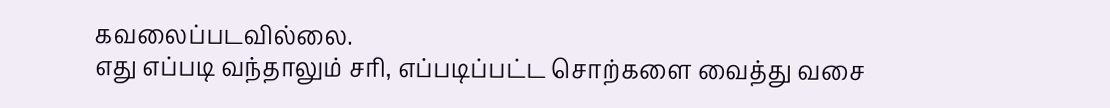கவலைப்படவில்லை.
எது எப்படி வந்தாலும் சரி, எப்படிப்பட்ட சொற்களை வைத்து வசை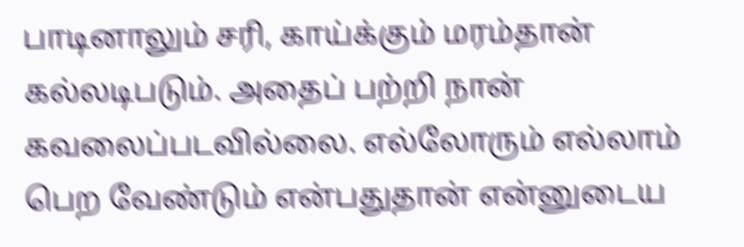பாடினாலும் சரி, காய்க்கும் மரம்தான் கல்லடிபடும். அதைப் பற்றி நான் கவலைப்படவில்லை. எல்லோரும் எல்லாம் பெற வேண்டும் என்பதுதான் என்னுடைய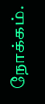நோக்கம்.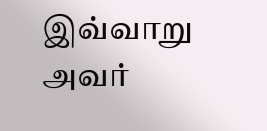இவ்வாறு அவர்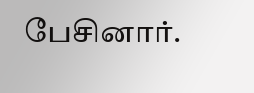பேசினார்.